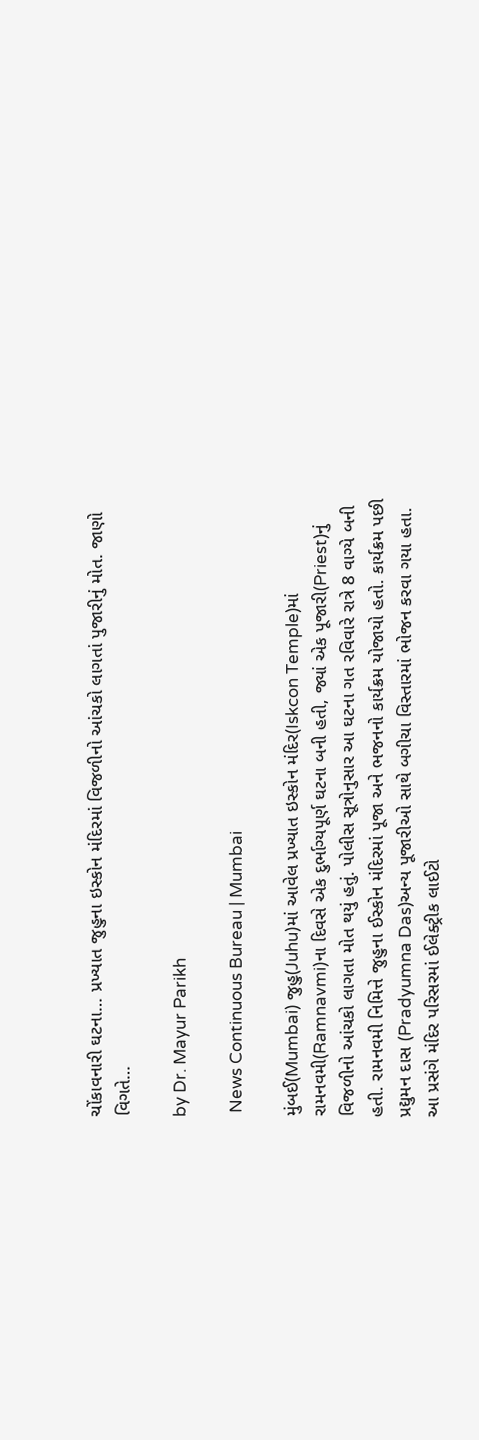ચોંકાવનારી ઘટના… પ્રખ્યાત જુહુના ઇસ્કોન મંદિરમાં વિજળીનો આંચકો લાગતાં પુજારીનું મોત. જાણો વિગતે…

by Dr. Mayur Parikh

 News Continuous Bureau | Mumbai

મુંબઈ(Mumbai) જુહુ(Juhu)માં આવેલ પ્રખ્યાત ઇસ્કોન મંદિર(Iskcon Temple)માં રામનવમી(Ramnavmi)ના દિવસે એક દુર્ભાગ્યપૂર્ણ ઘટના બની હતી, જ્યાં એક પૂજારી(Priest)નું વિજળીનો આંચકો લાગતા મોત થયું હતું. પોલીસ સૂત્રોનુસાર આ ઘટના ગત રવિવારે રાત્રે 8 વાગ્યે બની હતી. રામનવમી નિમિત્તે જુહુના ઈસ્કોન મંદિરમાં પૂજા અને ભજનનો કાર્યક્રમ યોજાયો હતો. કાર્યક્રમ પછી  પ્રદ્યુમન દાસ (Pradyumna Das)અન્ય પૂજારીઓ સાથે બગીચા વિસ્તારમાં ભોજન કરવા ગયા હતા. આ પ્રસંગે મંદિર પરિસરમાં ઈલેક્ટ્રીક લાઈટો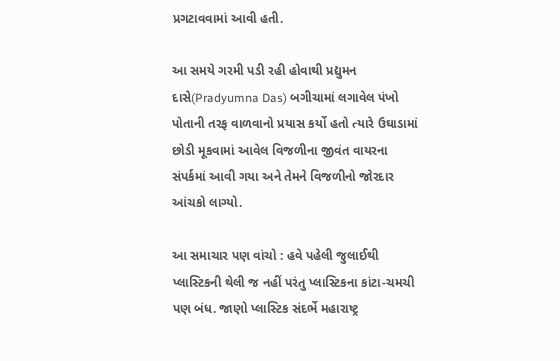પ્રગટાવવામાં આવી હતી.

આ સમયે ગરમી પડી રહી હોવાથી પ્રદ્યુમન દાસે(Pradyumna Das) બગીચામાં લગાવેલ પંખો પોતાની તરફ વાળવાનો પ્રયાસ કર્યો હતો ત્યારે ઉઘાડામાં છોડી મૂકવામાં આવેલ વિજળીના જીવંત વાયરના સંપર્કમાં આવી ગયા અને તેમને વિજળીનો જોરદાર આંચકો લાગ્યો.

આ સમાચાર પણ વાંચો : હવે પહેલી જુલાઈથી પ્લાસ્ટિકની થેલી જ નહીં પરંતુ પ્લાસ્ટિકના કાંટા-ચમચી પણ બંધ. જાણો પ્લાસ્ટિક સંદર્ભે મહારાષ્ટ્ર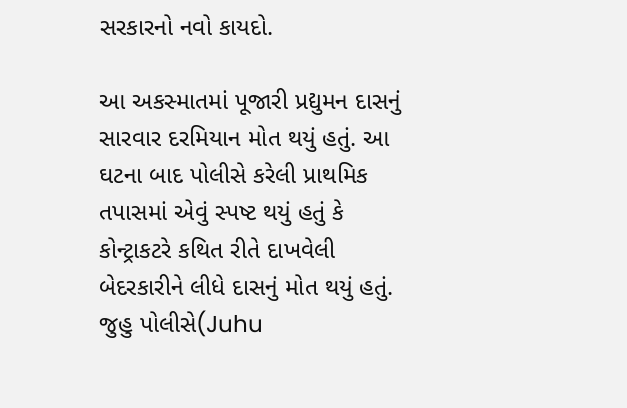સરકારનો નવો કાયદો.

આ અકસ્માતમાં પૂજારી પ્રદ્યુમન દાસનું સારવાર દરમિયાન મોત થયું હતું. આ ઘટના બાદ પોલીસે કરેલી પ્રાથમિક તપાસમાં એવું સ્પષ્ટ થયું હતું કે કોન્ટ્રાકટરે કથિત રીતે દાખવેલી બેદરકારીને લીધે દાસનું મોત થયું હતું. જુહુ પોલીસે(Juhu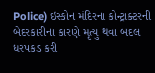Police) ઇસ્કોન મંદિરના કોન્ટ્રાક્ટરની બેદરકારીના કારણે મૃત્યુ થવા બદલ ધરપકડ કરી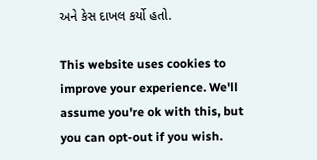અને કેસ દાખલ કર્યો હતો.

This website uses cookies to improve your experience. We'll assume you're ok with this, but you can opt-out if you wish.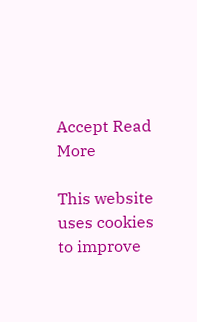Accept Read More

This website uses cookies to improve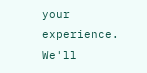your experience. We'll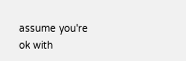assume you're ok with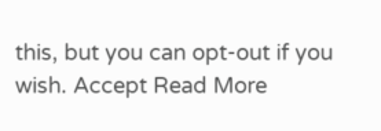this, but you can opt-out if you wish. Accept Read More